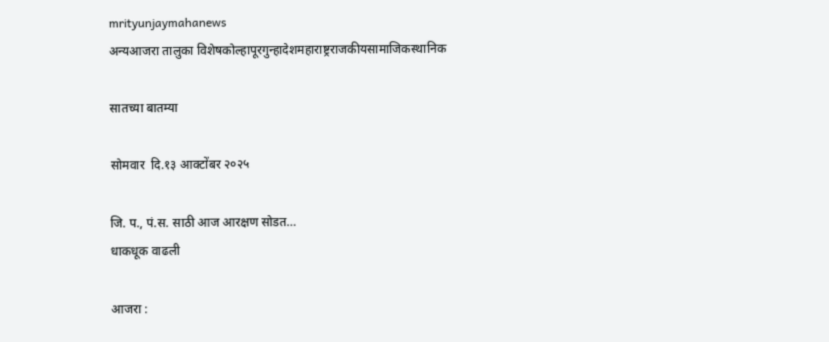mrityunjaymahanews
अन्यआजरा तालुका विशेषकोल्हापूरगुन्हादेशमहाराष्ट्रराजकीयसामाजिकस्थानिक

सातच्या बातम्या

सोमवार  दि.१३ आक्टोंबर २०२५

जि. प., पं.स. साठी आज आरक्षण सोडत…
धाकधूक वाढली

आजरा :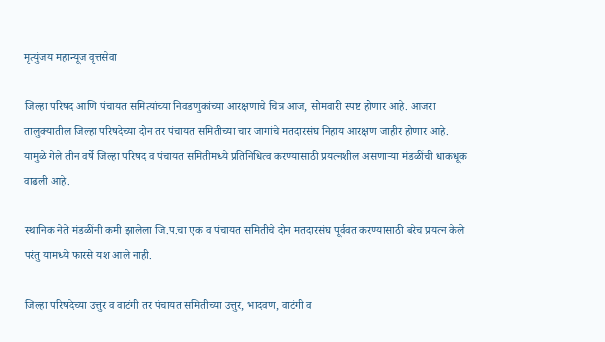मृत्युंजय महान्यूज वृत्तसेवा

जिल्हा परिषद आणि पंचायत समित्यांच्या निवडणुकांच्या आरक्षणाचे चित्र आज, सोमवारी स्पष्ट होणार आहे. आजरा तालुक्यातील जिल्हा परिषदेच्या दोन तर पंचायत समितीच्या चार जागांचे मतदारसंघ निहाय आरक्षण जाहीर होणार आहे. यामुळे गेले तीन वर्षे जिल्हा परिषद व पंचायत समितीमध्ये प्रतिनिधित्व करण्यासाठी प्रयत्नशील असणाऱ्या मंडळींची धाकधूक वाढली आहे.

स्थानिक नेते मंडळींनी कमी झालेला जि.प.चा एक व पंचायत समितीचे दोन मतदारसंघ पूर्ववत करण्यासाठी बरेच प्रयत्न केले परंतु यामध्ये फारसे यश आले नाही.

जिल्हा परिषदेच्या उत्तुर व वाटंगी तर पंचायत समितीच्या उत्तुर, भादवण, वाटंगी व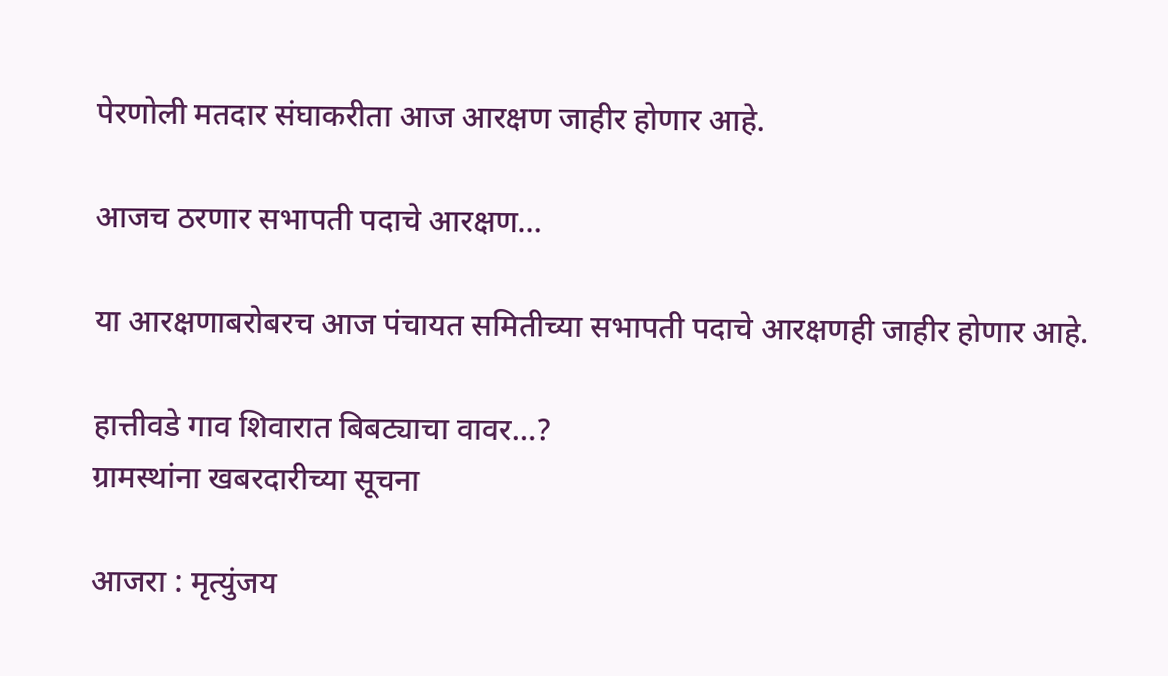पेरणोली मतदार संघाकरीता आज आरक्षण जाहीर होणार आहे.

आजच ठरणार सभापती पदाचे आरक्षण…

या आरक्षणाबरोबरच आज पंचायत समितीच्या सभापती पदाचे आरक्षणही जाहीर होणार आहे.

हात्तीवडे गाव शिवारात बिबट्याचा वावर…?
ग्रामस्थांना खबरदारीच्या सूचना

आजरा : मृत्युंजय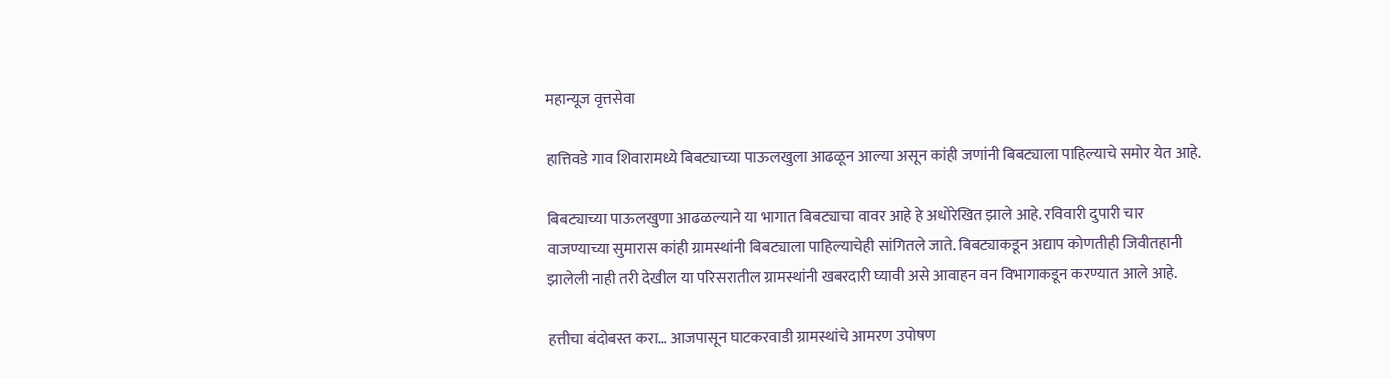महान्यूज वृत्तसेवा

हात्तिवडे गाव शिवारामध्ये बिबट्याच्या पाऊलखुला आढळून आल्या असून कांही जणांनी बिबट्याला पाहिल्याचे समोर येत आहे.

बिबट्याच्या पाऊलखुणा आढळल्याने या भागात बिबट्याचा वावर आहे हे अधोरेखित झाले आहे. रविवारी दुपारी चार वाजण्याच्या सुमारास कांही ग्रामस्थांनी बिबट्याला पाहिल्याचेही सांगितले जाते. बिबट्याकडून अद्याप कोणतीही जिवीतहानी झालेली नाही तरी देखील या परिसरातील ग्रामस्थांनी खबरदारी घ्यावी असे आवाहन वन विभागाकडून करण्यात आले आहे.

हत्तीचा बंदोबस्त करा… आजपासून घाटकरवाडी ग्रामस्थांचे आमरण उपोषण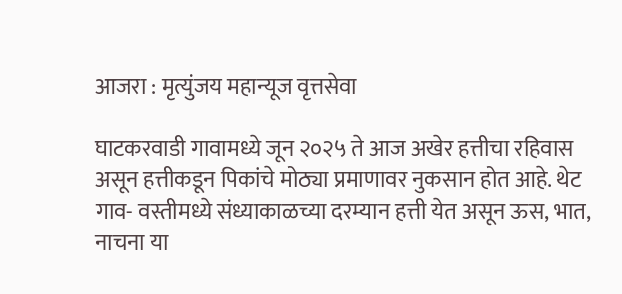आजरा : मृत्युंजय महान्यूज वृत्तसेवा

घाटकरवाडी गावामध्ये जून २०२५ ते आज अखेर हत्तीचा रहिवास असून हत्तीकडून पिकांचे मोठ्या प्रमाणावर नुकसान होत आहे. थेट गाव- वस्तीमध्ये संध्याकाळच्या दरम्यान हत्ती येत असून ऊस, भात, नाचना या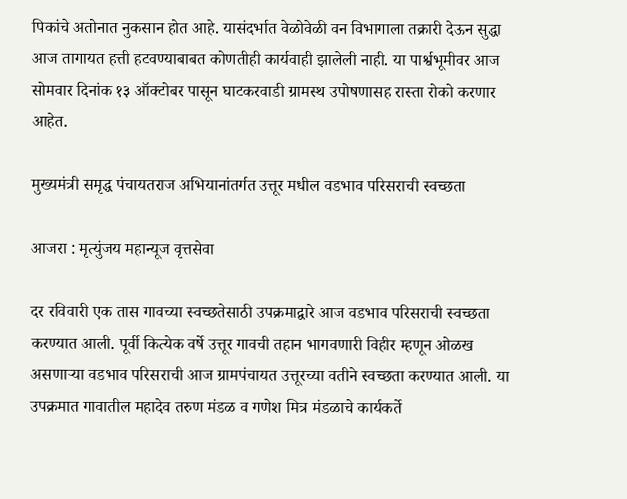पिकांचे अतोनात नुकसान होत आहे. यासंदर्भात वेळोवेळी वन विभागाला तक्रारी देऊन सुद्धा आज तागायत हत्ती हटवण्याबाबत कोणतीही कार्यवाही झालेली नाही. या पार्श्वभूमीवर आज सोमवार दिनांक १३ ऑक्टोबर पासून घाटकरवाडी ग्रामस्थ उपोषणासह रास्ता रोको करणार आहेत.

मुख्यमंत्री समृद्ध पंचायतराज अभियानांतर्गत उत्तूर मधील वडभाव परिसराची स्वच्छता

आजरा : मृत्युंजय महान्यूज वृत्तसेवा

दर रविवारी एक तास गावच्या स्वच्छतेसाठी उपक्रमाद्वारे आज वडभाव परिसराची स्वच्छता करण्यात आली. पूर्वी कित्येक वर्षे उत्तूर गावची तहान भागवणारी विहीर म्हणून ओळख असणाऱ्या वडभाव परिसराची आज ग्रामपंचायत उत्तूरच्या वतीने स्वच्छता करण्यात आली. या उपक्रमात गावातील महादेव तरुण मंडळ व गणेश मित्र मंडळाचे कार्यकर्ते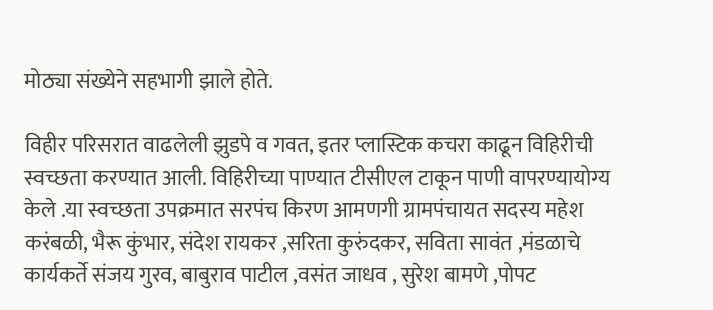मोठ्या संख्येने सहभागी झाले होते.

विहीर परिसरात वाढलेली झुडपे व गवत, इतर प्लास्टिक कचरा काढून विहिरीची स्वच्छता करण्यात आली. विहिरीच्या पाण्यात टीसीएल टाकून पाणी वापरण्यायोग्य केले .या स्वच्छता उपक्रमात सरपंच किरण आमणगी ग्रामपंचायत सदस्य महेश करंबळी, भैरू कुंभार, संदेश रायकर ,सरिता कुरुंदकर, सविता सावंत ,मंडळाचे कार्यकर्ते संजय गुरव, बाबुराव पाटील ,वसंत जाधव , सुरेश बामणे ,पोपट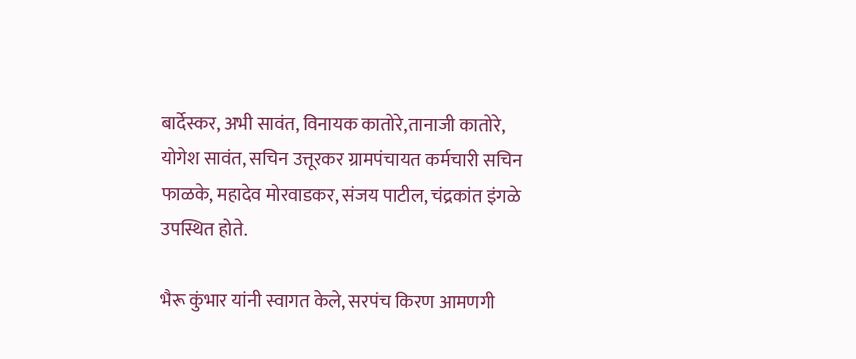बार्देस्कर, अभी सावंत, विनायक कातोरे,तानाजी कातोरे, योगेश सावंत, सचिन उत्तूरकर ग्रामपंचायत कर्मचारी सचिन फाळके, महादेव मोरवाडकर, संजय पाटील, चंद्रकांत इंगळे उपस्थित होते.

भैरू कुंभार यांनी स्वागत केले, सरपंच किरण आमणगी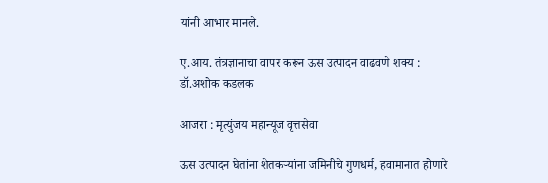यांनी आभार मानले.

ए.आय. तंत्रज्ञानाचा वापर करून ऊस उत्पादन वाढवणे शक्य : डॉ.अशोक कडलक

आजरा : मृत्युंजय महान्यूज वृत्तसेवा

ऊस उत्पादन घेतांना शेतकऱ्यांना जमिनीचे गुणधर्म, हवामानात होणारे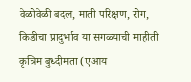वेळोवेळी बदल, माती परिक्षण, रोग, किडीचा प्रादुर्भाव या सगळ्याची माहीती कृत्रिम बुध्दीमता (एआय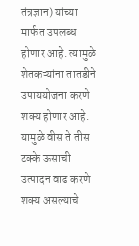तंत्रज्ञान) यांच्या मार्फत उपलब्ध होणार आहे. त्यामुळे शेतकऱ्यांना तातडीने उपाययोजना करणे शक्य होणार आहे. यामुळे वीस ते तीस टक्के ऊसाची उत्पादन वाढ करणे शक्य असल्याचे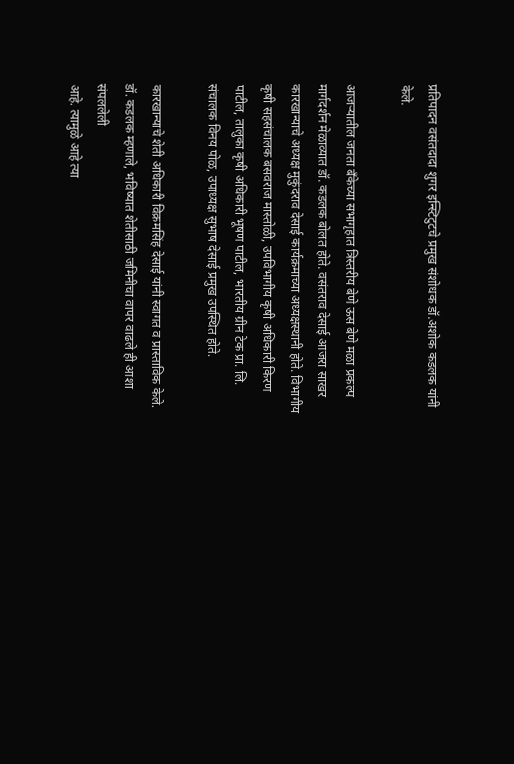प्रतिपादन वसंतदादा शुगर इन्स्टिटुटचे प्रमुख संशोधक डॉ.अशोक कडलक यांनी केले.

आजऱ्यातील जनता बँकेच्या सभागृहात त्रिस्तरीय बेणे ऊस बेणे मळा प्रकल्प मार्गदर्शन मेळाव्यात डॉ. कडलक बोलत होते. वसंतराव देसाई आजरा साखर कारखान्याचे अध्यक्ष मुकुंदराव देसाई कार्यक्रमाच्या अध्यक्षस्थानी होते. विभागीय कृषी सहसंचालक बसवराज मास्तोळी, उपविभागीय कृषी अधिकारी किरण पाटील, तालुका कृषी अधिकारी भूषण पाटील, भारतीय ग्रीन टेक प्रा. लि. संचालक विनय पोळ, उपाध्यक्ष सुभाष देसाई प्रमुख उपस्थित होते.

कारखान्याचे शेती अधिकारी विक्रमसिंह देसाई यांनी स्वागत व प्रास्ताविक केले. डॉ. कडलक म्हणाले, भविष्यात शेतीसाठी जमिनीचा वापर वाढले ही आशा संपललेली
आहे. त्यामुळे आहे त्या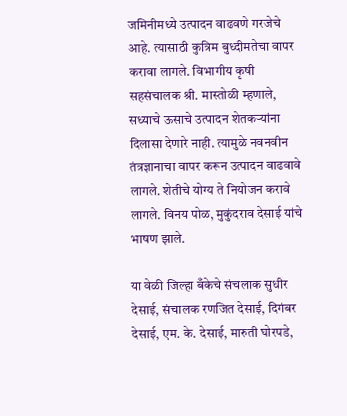जमिनीमध्ये उत्पादन वाढवणे गरजेचे आहे. त्यासाठी कुत्रिम बुध्दीमतेचा वापर करावा लागले. विभागीय कृषी सहसंचालक श्री. मास्तोळी म्हणाले, सध्याचे ऊसाचे उत्पादन शेतकऱ्यांना दिलासा देणारे नाही. त्यामुळे नवनवीन तंत्रज्ञानाचा वापर करून उत्पादन वाढवावे लागले. शेतीचे योग्य ते नियोजन करावे लागले. विनय पोळ, मुकुंदराव देसाई यांचे भाषण झाले.

या वेळी जिल्हा बँकेचे संचलाक सुधीर देसाई, संचालक रणजित देसाई, दिगंबर देसाई, एम. के. देसाई, मारुती घोरपडे,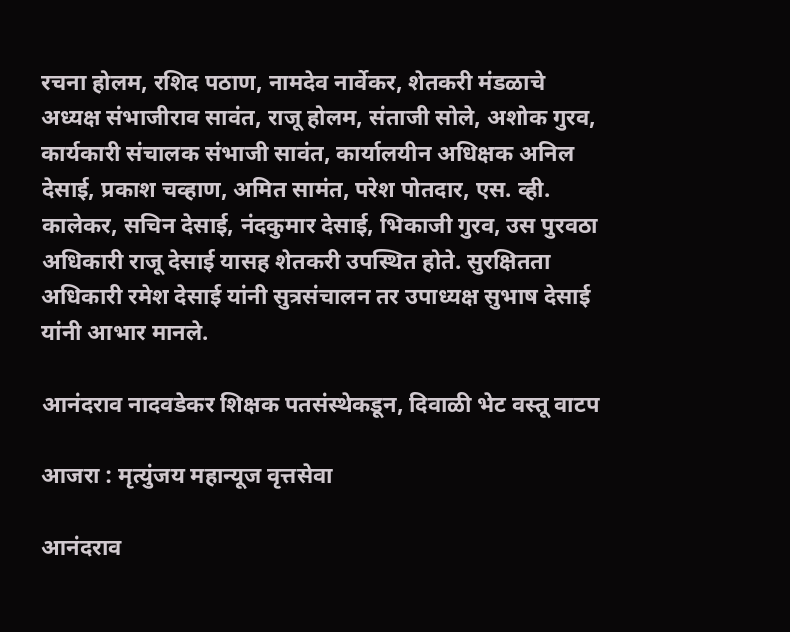रचना होलम, रशिद पठाण, नामदेव नार्वेकर, शेतकरी मंडळाचे अध्यक्ष संभाजीराव सावंत, राजू होलम, संताजी सोले, अशोक गुरव, कार्यकारी संचालक संभाजी सावंत, कार्यालयीन अधिक्षक अनिल देसाई, प्रकाश चव्हाण, अमित सामंत, परेश पोतदार, एस. व्ही. कालेकर, सचिन देसाई, नंदकुमार देसाई, भिकाजी गुरव, उस पुरवठा अधिकारी राजू देसाई यासह शेतकरी उपस्थित होते. सुरक्षितता अधिकारी रमेश देसाई यांनी सुत्रसंचालन तर उपाध्यक्ष सुभाष देसाई यांनी आभार मानले.

आनंदराव नादवडेकर शिक्षक पतसंस्थेकडून, दिवाळी भेट वस्तू वाटप

आजरा : मृत्युंजय महान्यूज वृत्तसेवा

आनंदराव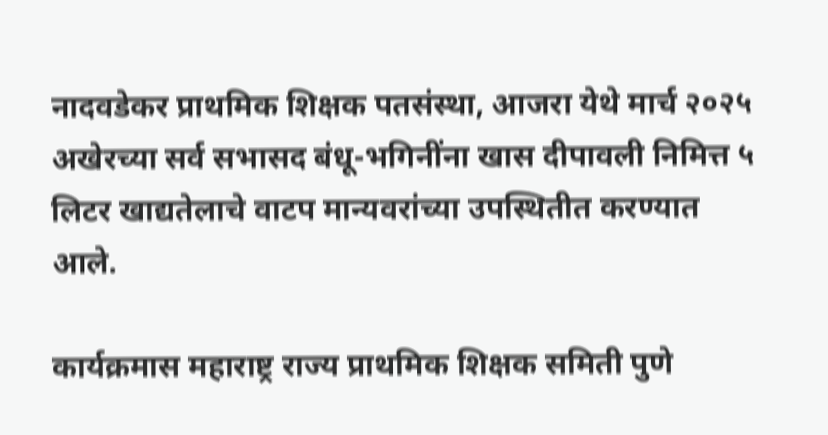नादवडेकर प्राथमिक शिक्षक पतसंस्था, आजरा येथे मार्च २०२५ अखेरच्या सर्व सभासद बंधू-भगिनींना खास दीपावली निमित्त ५ लिटर खाद्यतेलाचे वाटप मान्यवरांच्या उपस्थितीत करण्यात आले.

कार्यक्रमास महाराष्ट्र राज्य प्राथमिक शिक्षक समिती पुणे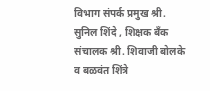विभाग संपर्क प्रमुख श्री. सुनिल शिंदे , शिक्षक बँक संचालक श्री. शिवाजी बोलके व बळवंत शिंत्रे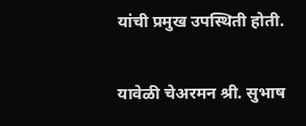यांची प्रमुख उपस्थिती होती.

यावेळी चेअरमन श्री. सुभाष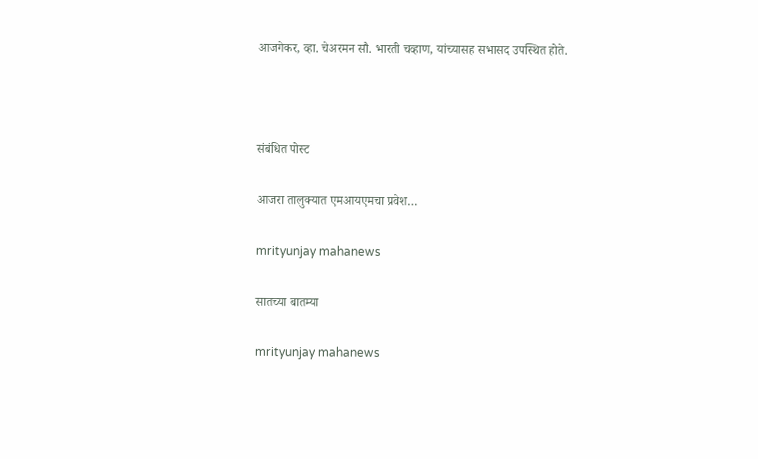आजगेकर, व्हा. चेअरमन सौ. भारती चव्हाण, यांच्यासह सभासद उपस्थित होते.



संबंधित पोस्ट

आजरा तालुक्यात एमआयएमचा प्रवेश…

mrityunjay mahanews

सातच्या बातम्या

mrityunjay mahanews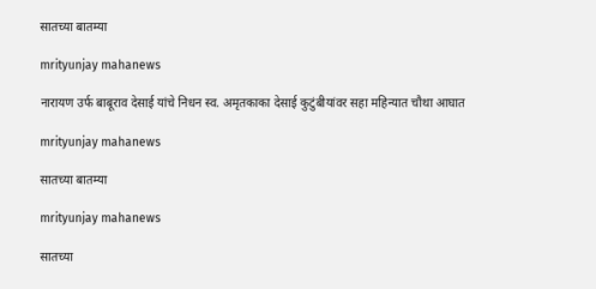सातच्या बातम्या

mrityunjay mahanews

नारायण उर्फ बाबूराव देसाई यांचे निधन स्व. अमृतकाका देसाई कुटुंबीयांवर सहा महिन्यात चौथा आघात

mrityunjay mahanews

सातच्या बातम्या

mrityunjay mahanews

सातच्या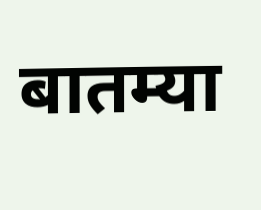बातम्या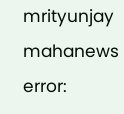mrityunjay mahanews
error: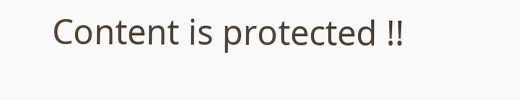Content is protected !!